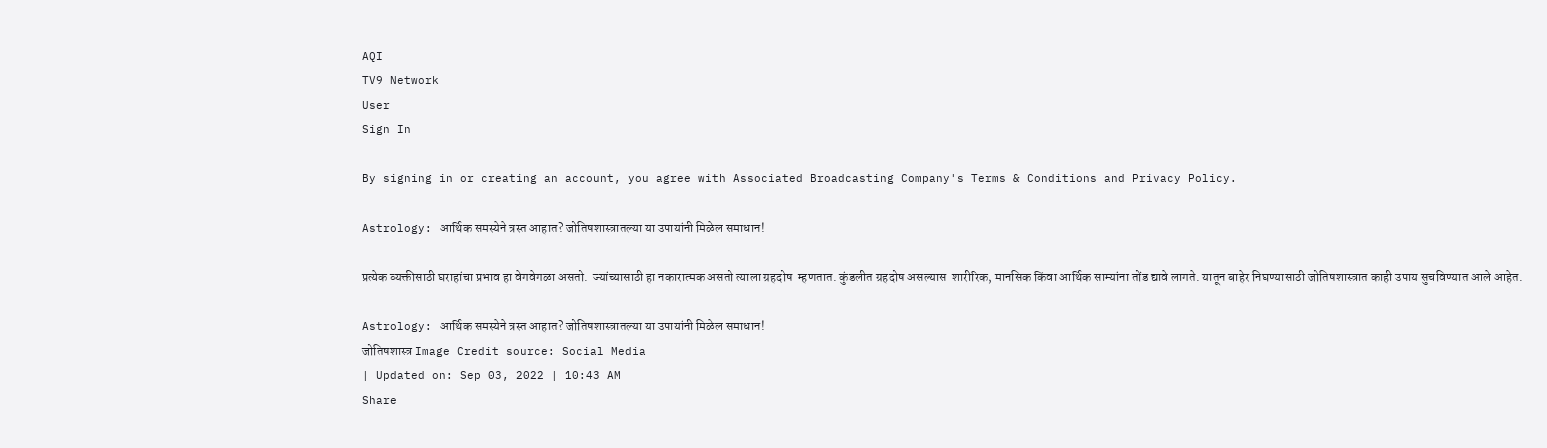AQI
TV9 Network
User
Sign In

By signing in or creating an account, you agree with Associated Broadcasting Company's Terms & Conditions and Privacy Policy.

Astrology: आर्थिक समस्येने त्रस्त आहात? जोतिषशास्त्रातल्या या उपायांनी मिळेल समाधान!

प्रत्येक व्यक्तीसाठी घराहांचा प्रभाव हा वेगवेगळा असतो.  ज्यांच्यासाठी हा नकारात्मक असतो त्याला ग्रहदोष  म्हणतात. कुंडलीत ग्रहदोष असल्यास  शारीरिक, मानसिक किंवा आर्थिक साम्यांना तोंड द्यावे लागते. यातून बाहेर निघण्यासाठी जोतिषशास्त्रात काही उपाय सुचविण्यात आले आहेत.

Astrology: आर्थिक समस्येने त्रस्त आहात? जोतिषशास्त्रातल्या या उपायांनी मिळेल समाधान!
जोतिषशास्त्र Image Credit source: Social Media
| Updated on: Sep 03, 2022 | 10:43 AM
Share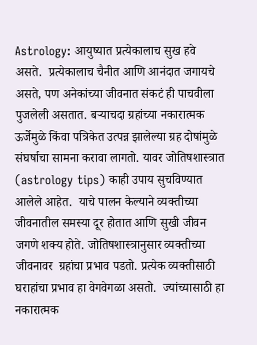Astrology: आयुष्यात प्रत्येकालाच सुख हवे असते.  प्रत्येकालाच चैनीत आणि आनंदात जगायचे असते, पण अनेकांच्या जीवनात संकटं ही पाचवीला पुजलेली असतात. बऱ्याचदा ग्रहांच्या नकारात्मक ऊर्जेमुळे किंवा पत्रिकेत उत्पन्न झालेल्या ग्रह दोषांमुळे संघर्षाचा सामना करावा लागतो. यावर जोतिषशास्त्रात (astrology tips) काही उपाय सुचविण्यात आलेले आहेत.  याचे पालन केल्याने व्यक्तीच्या जीवनातील समस्या दूर होतात आणि सुखी जीवन जगणे शक्य होते. जोतिषशास्त्रानुसार व्यक्तीच्या जीवनावर  ग्रहांचा प्रभाव पडतो. प्रत्येक व्यक्तीसाठी घराहांचा प्रभाव हा वेगवेगळा असतो.  ज्यांच्यासाठी हा नकारात्मक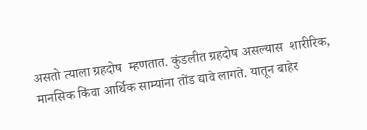असतो त्याला ग्रहदोष  म्हणतात. कुंडलीत ग्रहदोष असल्यास  शारीरिक, मानसिक किंवा आर्थिक साम्यांना तोंड द्यावे लागते. यातून बाहेर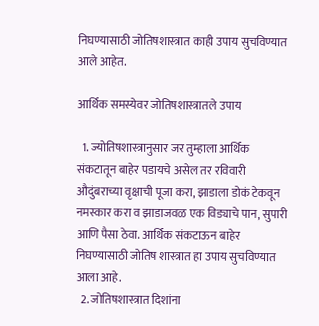निघण्यासाठी जोतिषशास्त्रात काही उपाय सुचविण्यात आले आहेत.

आर्थिक समस्येवर जोतिषशास्त्रातले उपाय

  1. ज्योतिषशास्त्रानुसार जर तुम्हाला आर्थिक संकटातून बाहेर पडायचे असेल तर रविवारी औदुंबराच्या वृक्षाची पूजा करा, झाडाला डोकं टेकवून नमस्कार करा व झाडाजवळ एक विड्याचे पान, सुपारी आणि पैसा ठेवा. आर्थिक संकटाऊन बाहेर निघण्यासाठी जोतिष शास्त्रात हा उपाय सुचविण्यात आला आहे.
  2. जोतिषशास्त्रात दिशांना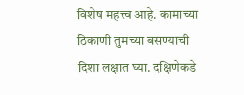विशेष महत्त्व आहे. कामाच्या ठिकाणी तुमच्या बसण्याची दिशा लक्षात घ्या. दक्षिणेकडे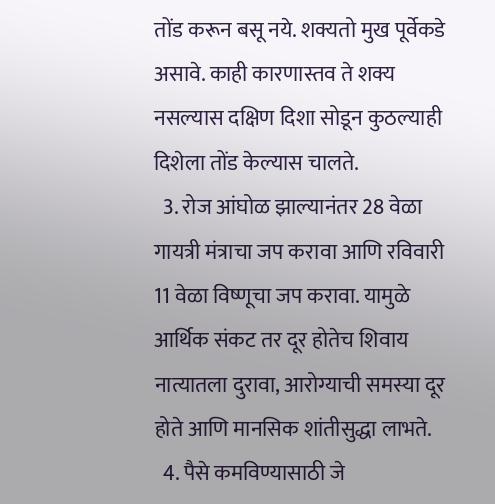तोंड करून बसू नये. शक्यतो मुख पूर्वेकडे असावे. काही कारणास्तव ते शक्य नसल्यास दक्षिण दिशा सोडून कुठल्याही दिशेला तोंड केल्यास चालते.
  3. रोज आंघोळ झाल्यानंतर 28 वेळा गायत्री मंत्राचा जप करावा आणि रविवारी 11 वेळा विष्णूचा जप करावा. यामुळे आर्थिक संकट तर दूर होतेच शिवाय नात्यातला दुरावा, आरोग्याची समस्या दूर होते आणि मानसिक शांतीसुद्धा लाभते.
  4. पैसे कमविण्यासाठी जे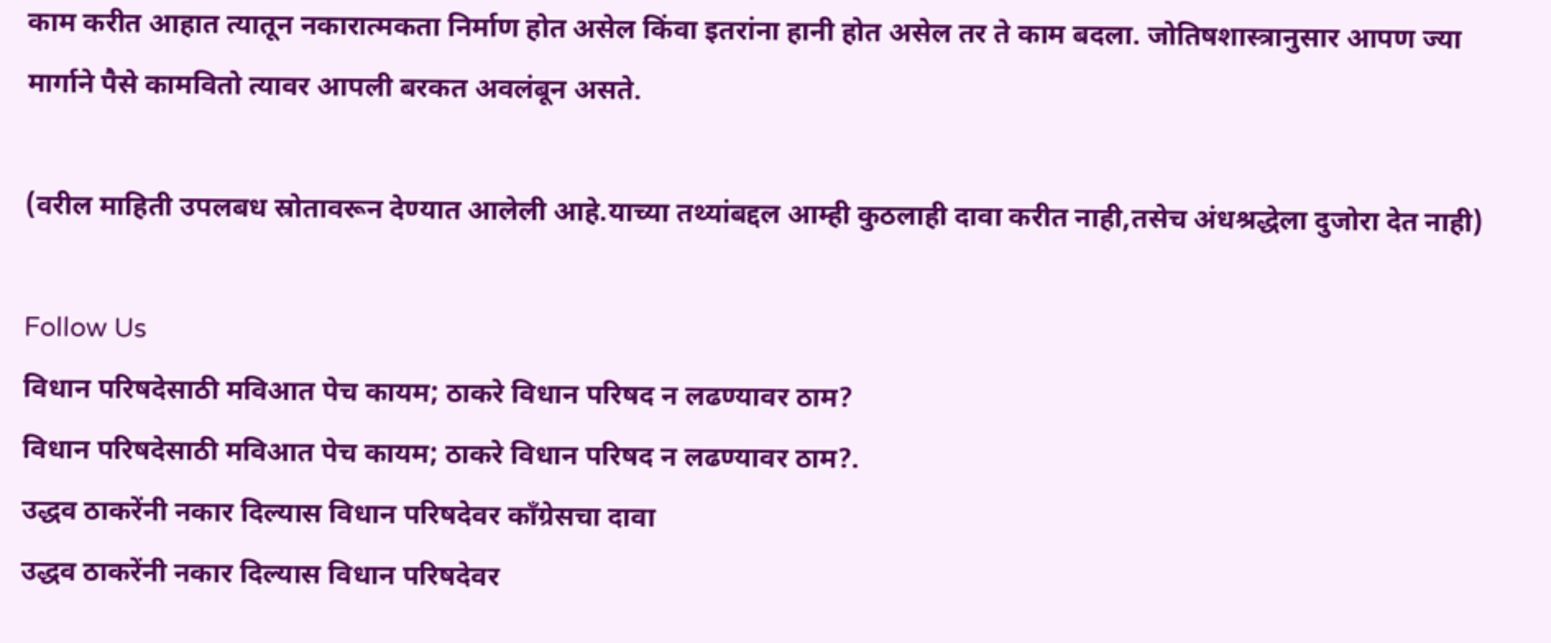काम करीत आहात त्यातून नकारात्मकता निर्माण होत असेल किंवा इतरांना हानी होत असेल तर ते काम बदला. जोतिषशास्त्रानुसार आपण ज्या मार्गाने पैसे कामवितो त्यावर आपली बरकत अवलंबून असते.

(वरील माहिती उपलबध स्रोतावरून देण्यात आलेली आहे.याच्या तथ्यांबद्दल आम्ही कुठलाही दावा करीत नाही,तसेच अंधश्रद्धेला दुजोरा देत नाही)

Follow Us
विधान परिषदेसाठी मविआत पेच कायम; ठाकरे विधान परिषद न लढण्यावर ठाम?
विधान परिषदेसाठी मविआत पेच कायम; ठाकरे विधान परिषद न लढण्यावर ठाम?.
उद्धव ठाकरेंनी नकार दिल्यास विधान परिषदेवर काँग्रेसचा दावा
उद्धव ठाकरेंनी नकार दिल्यास विधान परिषदेवर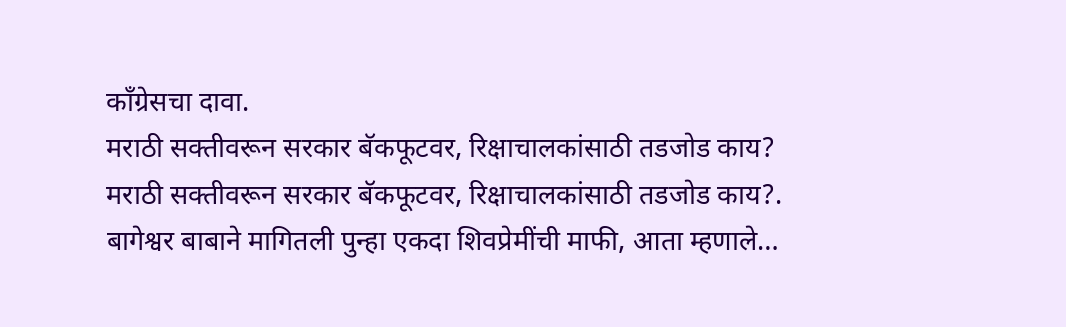काँग्रेसचा दावा.
मराठी सक्तीवरून सरकार बॅकफूटवर, रिक्षाचालकांसाठी तडजोड काय?
मराठी सक्तीवरून सरकार बॅकफूटवर, रिक्षाचालकांसाठी तडजोड काय?.
बागेश्वर बाबाने मागितली पुन्हा एकदा शिवप्रेमींची माफी, आता म्हणाले…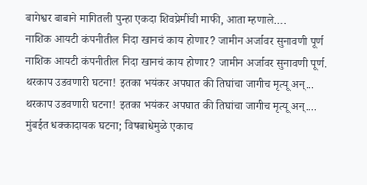बागेश्वर बाबाने मागितली पुन्हा एकदा शिवप्रेमींची माफी, आता म्हणाले….
नाशिक आयटी कंपनीतील निदा खानचं काय होणार? जामीन अर्जावर सुनावणी पूर्ण
नाशिक आयटी कंपनीतील निदा खानचं काय होणार? जामीन अर्जावर सुनावणी पूर्ण.
थरकाप उडवणारी घटना! इतका भयंकर अपघात की तिघांचा जागीच मृत्यू अन्...
थरकाप उडवणारी घटना! इतका भयंकर अपघात की तिघांचा जागीच मृत्यू अन्....
मुंबईत धक्कादायक घटना; विषबाधेमुळे एकाच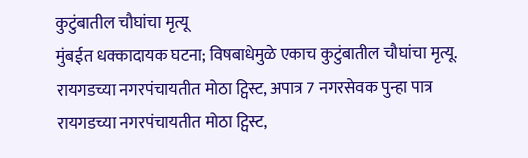कुटुंबातील चौघांचा मृत्यू
मुंबईत धक्कादायक घटना; विषबाधेमुळे एकाच कुटुंबातील चौघांचा मृत्यू.
रायगडच्या नगरपंचायतीत मोठा ट्विस्ट, अपात्र 7 नगरसेवक पुन्हा पात्र
रायगडच्या नगरपंचायतीत मोठा ट्विस्ट,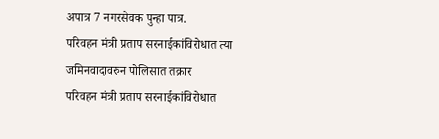अपात्र 7 नगरसेवक पुन्हा पात्र.
परिवहन मंत्री प्रताप सरनाईकांविरोधात त्या जमिनवादावरुन पोलिसात तक्रार
परिवहन मंत्री प्रताप सरनाईकांविरोधात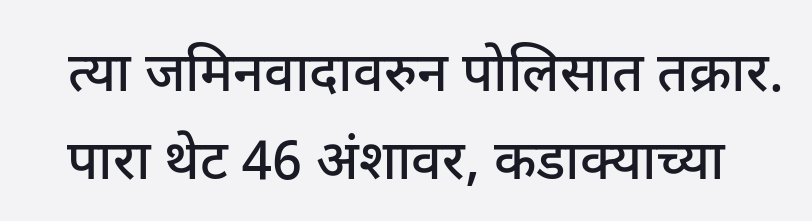त्या जमिनवादावरुन पोलिसात तक्रार.
पारा थेट 46 अंशावर, कडाक्याच्या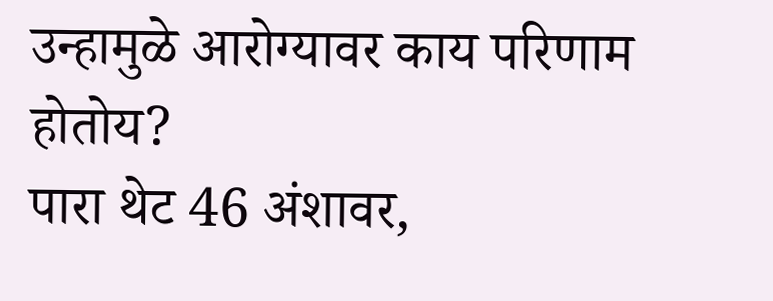उन्हामुळे आरोग्यावर काय परिणाम होतोय?
पारा थेट 46 अंशावर,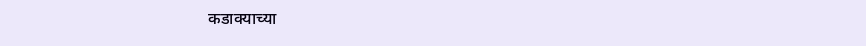कडाक्याच्या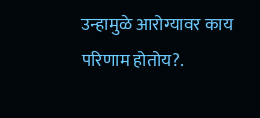उन्हामुळे आरोग्यावर काय परिणाम होतोय?.